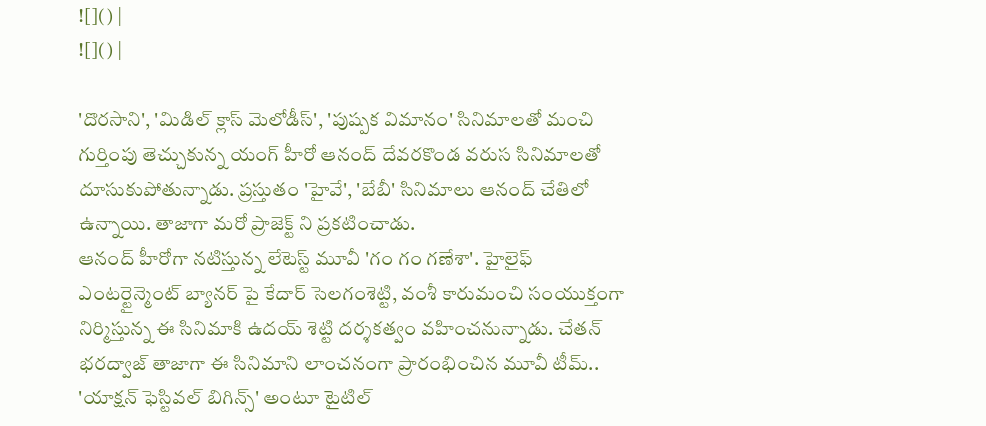![]() |
![]() |

'దొరసాని', 'మిడిల్ క్లాస్ మెలోడీస్', 'పుష్పక విమానం' సినిమాలతో మంచి గుర్తింపు తెచ్చుకున్న యంగ్ హీరో ఆనంద్ దేవరకొండ వరుస సినిమాలతో దూసుకుపోతున్నాడు. ప్రస్తుతం 'హైవే', 'బేబీ' సినిమాలు ఆనంద్ చేతిలో ఉన్నాయి. తాజాగా మరో ప్రాజెక్ట్ ని ప్రకటించాడు.
ఆనంద్ హీరోగా నటిస్తున్న లేటెస్ట్ మూవీ 'గం గం గణేశా'. హైలైఫ్ ఎంటర్టైన్మెంట్ బ్యానర్ పై కేదార్ సెలగంశెట్టి, వంశీ కారుమంచి సంయుక్తంగా నిర్మిస్తున్న ఈ సినిమాకి ఉదయ్ శెట్టి దర్శకత్వం వహించనున్నాడు. చేతన్ భరద్వాజ్ తాజాగా ఈ సినిమాని లాంచనంగా ప్రారంభించిన మూవీ టీమ్.. 'యాక్షన్ ఫెస్టివల్ బిగిన్స్' అంటూ టైటిల్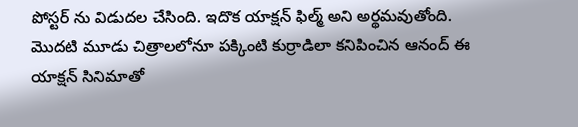పోస్టర్ ను విడుదల చేసింది. ఇదొక యాక్షన్ ఫిల్మ్ అని అర్థమవుతోంది. మొదటి మూడు చిత్రాలలోనూ పక్కింటి కుర్రాడిలా కనిపించిన ఆనంద్ ఈ యాక్షన్ సినిమాతో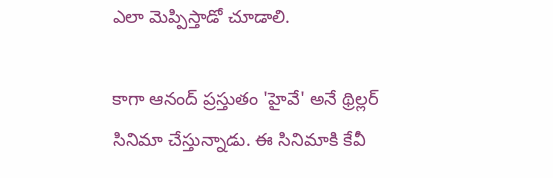ఎలా మెప్పిస్తాడో చూడాలి.

కాగా ఆనంద్ ప్రస్తుతం 'హైవే' అనే థ్రిల్లర్ సినిమా చేస్తున్నాడు. ఈ సినిమాకి కేవీ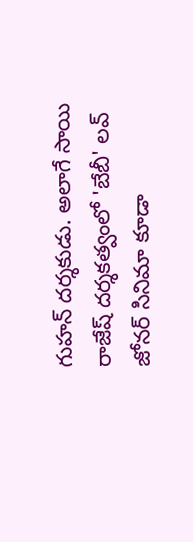గుహన్ దర్శకుడు. అలాగే సాయి రాజేష్ దర్శకత్వంలో 'బేబీ' లవ్ జోనర్ సినిమా కూడా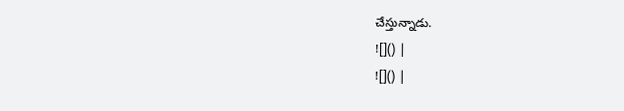చేస్తున్నాడు.
![]() |
![]() |